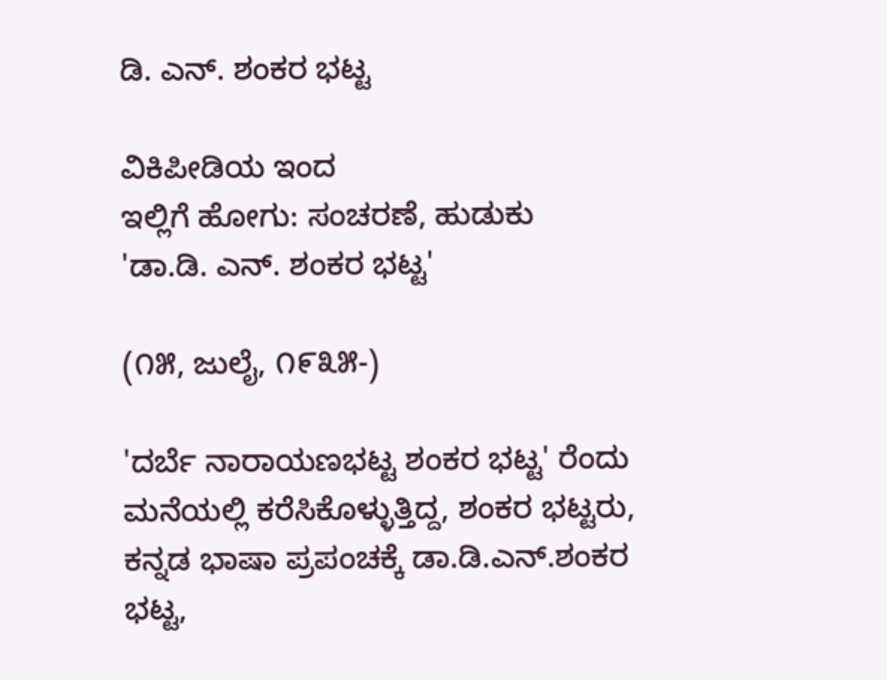ಡಿ. ಎನ್. ಶಂಕರ ಭಟ್ಟ

ವಿಕಿಪೀಡಿಯ ಇಂದ
ಇಲ್ಲಿಗೆ ಹೋಗು: ಸಂಚರಣೆ, ಹುಡುಕು
'ಡಾ.ಡಿ. ಎನ್. ಶಂಕರ ಭಟ್ಟ'

(೧೫, ಜುಲೈ, ೧೯೩೫-)

'ದರ್ಬೆ ನಾರಾಯಣಭಟ್ಟ ಶಂಕರ ಭಟ್ಟ' ರೆಂದು ಮನೆಯಲ್ಲಿ ಕರೆಸಿಕೊಳ್ಳುತ್ತಿದ್ದ, ಶಂಕರ ಭಟ್ಟರು, ಕನ್ನಡ ಭಾಷಾ ಪ್ರಪಂಚಕ್ಕೆ ಡಾ.ಡಿ.ಎನ್.ಶಂಕರ ಭಟ್ಟ,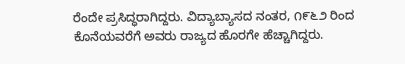ರೆಂದೇ ಪ್ರಸಿದ್ಧರಾಗಿದ್ದರು. ವಿದ್ಯಾಬ್ಯಾಸದ ನಂತರ, ೧೯೬೨ ರಿಂದ ಕೊನೆಯವರೆಗೆ ಅವರು ರಾಜ್ಯದ ಹೊರಗೇ ಹೆಚ್ಚಾಗಿದ್ದರು.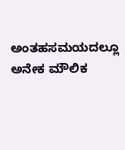ಅಂತಹಸಮಯದಲ್ಲೂ ಅನೇಕ ಮೌಲಿಕ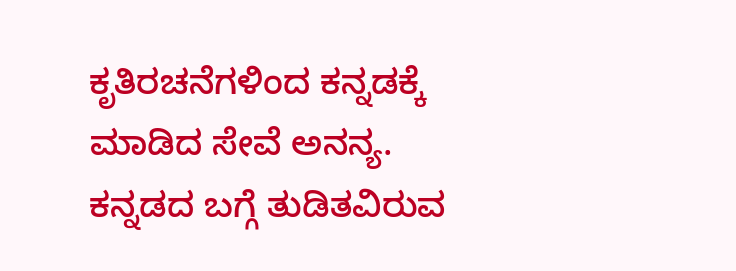ಕೃತಿರಚನೆಗಳಿಂದ ಕನ್ನಡಕ್ಕೆ ಮಾಡಿದ ಸೇವೆ ಅನನ್ಯ. ಕನ್ನಡದ ಬಗ್ಗೆ ತುಡಿತವಿರುವ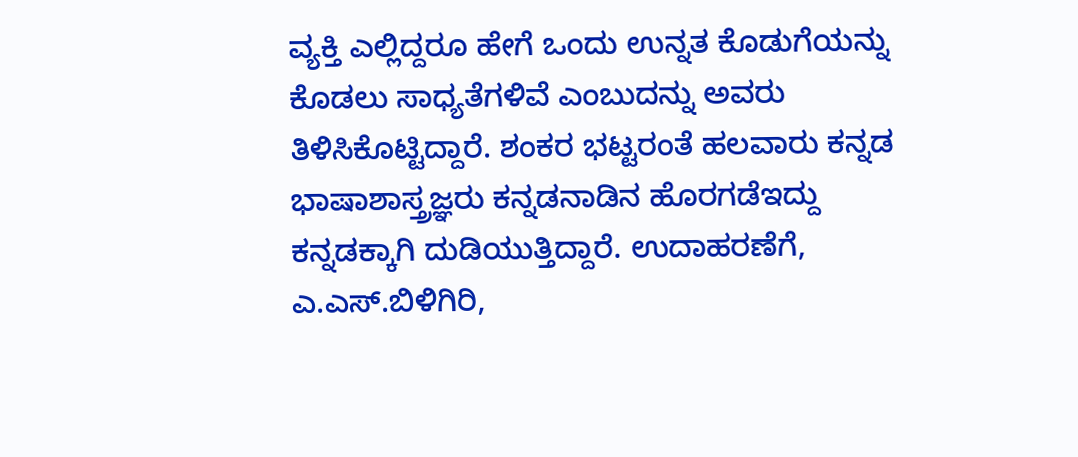ವ್ಯಕ್ತಿ ಎಲ್ಲಿದ್ದರೂ ಹೇಗೆ ಒಂದು ಉನ್ನತ ಕೊಡುಗೆಯನ್ನು ಕೊಡಲು ಸಾಧ್ಯತೆಗಳಿವೆ ಎಂಬುದನ್ನು ಅವರು ತಿಳಿಸಿಕೊಟ್ಟಿದ್ದಾರೆ. ಶಂಕರ ಭಟ್ಟರಂತೆ ಹಲವಾರು ಕನ್ನಡ ಭಾಷಾಶಾಸ್ತ್ರಜ್ಞರು ಕನ್ನಡನಾಡಿನ ಹೊರಗಡೆಇದ್ದು ಕನ್ನಡಕ್ಕಾಗಿ ದುಡಿಯುತ್ತಿದ್ದಾರೆ. ಉದಾಹರಣೆಗೆ, ಎ.ಎಸ್.ಬಿಳಿಗಿರಿ,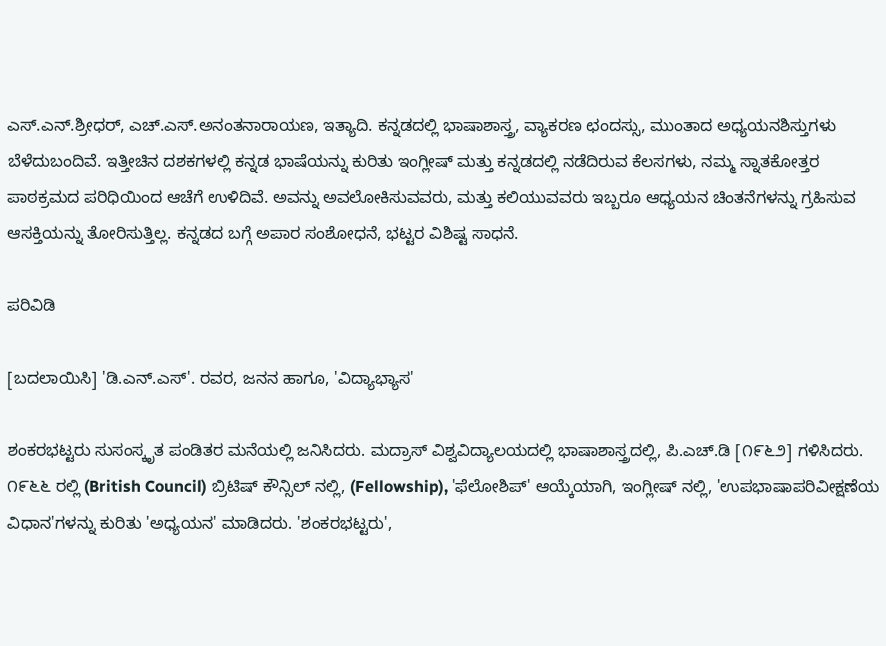ಎಸ್.ಎನ್.ಶ್ರೀಧರ್, ಎಚ್.ಎಸ್.ಅನಂತನಾರಾಯಣ, ಇತ್ಯಾದಿ. ಕನ್ನಡದಲ್ಲಿ ಭಾಷಾಶಾಸ್ತ್ರ, ವ್ಯಾಕರಣ ಛಂದಸ್ಸು, ಮುಂತಾದ ಅಧ್ಯಯನಶಿಸ್ತುಗಳು ಬೆಳೆದುಬಂದಿವೆ. ಇತ್ತೀಚಿನ ದಶಕಗಳಲ್ಲಿ ಕನ್ನಡ ಭಾಷೆಯನ್ನು ಕುರಿತು ಇಂಗ್ಲೀಷ್ ಮತ್ತು ಕನ್ನಡದಲ್ಲಿ ನಡೆದಿರುವ ಕೆಲಸಗಳು, ನಮ್ಮ ಸ್ನಾತಕೋತ್ತರ ಪಾಠಕ್ರಮದ ಪರಿಧಿಯಿಂದ ಆಚೆಗೆ ಉಳಿದಿವೆ. ಅವನ್ನು ಅವಲೋಕಿಸುವವರು, ಮತ್ತು ಕಲಿಯುವವರು ಇಬ್ಬರೂ ಆಧ್ಯಯನ ಚಿಂತನೆಗಳನ್ನು ಗ್ರಹಿಸುವ ಆಸಕ್ತಿಯನ್ನು ತೋರಿಸುತ್ತಿಲ್ಲ. ಕನ್ನಡದ ಬಗ್ಗೆ ಅಪಾರ ಸಂಶೋಧನೆ, ಭಟ್ಟರ ವಿಶಿಷ್ಟ ಸಾಧನೆ.

ಪರಿವಿಡಿ

[ಬದಲಾಯಿಸಿ] 'ಡಿ.ಎನ್.ಎಸ್'. ರವರ, ಜನನ ಹಾಗೂ, 'ವಿದ್ಯಾಭ್ಯಾಸ'

ಶಂಕರಭಟ್ಟರು ಸುಸಂಸ್ಕೃತ ಪಂಡಿತರ ಮನೆಯಲ್ಲಿ ಜನಿಸಿದರು. ಮದ್ರಾಸ್ ವಿಶ್ವವಿದ್ಯಾಲಯದಲ್ಲಿ ಭಾಷಾಶಾಸ್ತ್ರದಲ್ಲಿ, ಪಿ.ಎಚ್.ಡಿ [೧೯೬೨] ಗಳಿಸಿದರು. ೧೯೬೬ ರಲ್ಲಿ (British Council) ಬ್ರಿಟಿಷ್ ಕೌನ್ಸಿಲ್ ನಲ್ಲಿ, (Fellowship), 'ಫೆಲೋಶಿಪ್' ಆಯ್ಕೆಯಾಗಿ, ಇಂಗ್ಲೀಷ್ ನಲ್ಲಿ, 'ಉಪಭಾಷಾಪರಿವೀಕ್ಷಣೆಯ ವಿಧಾನ'ಗಳನ್ನು ಕುರಿತು 'ಅಧ್ಯಯನ' ಮಾಡಿದರು. 'ಶಂಕರಭಟ್ಟರು',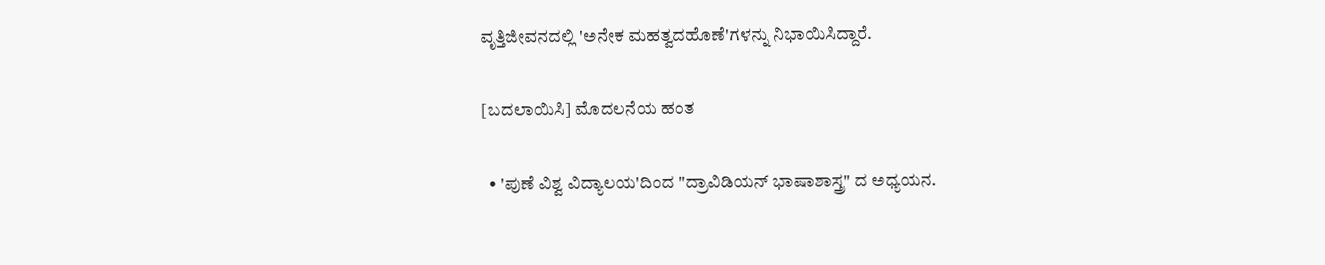ವೃತ್ತಿಜೀವನದಲ್ಲಿ 'ಅನೇಕ ಮಹತ್ವದಹೊಣೆ'ಗಳನ್ನು ನಿಭಾಯಿಸಿದ್ದಾರೆ.

[ಬದಲಾಯಿಸಿ] ಮೊದಲನೆಯ ಹಂತ

  • 'ಪುಣೆ ವಿಶ್ವ ವಿದ್ಯಾಲಯ'ದಿಂದ "ದ್ರಾವಿಡಿಯನ್ ಭಾಷಾಶಾಸ್ತ್ರ" ದ ಅಧ್ಯಯನ.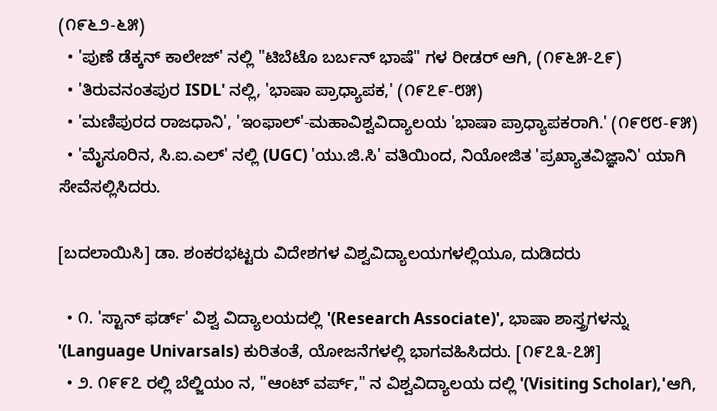(೧೯೬೨-೬೫)
  • 'ಪುಣೆ ಡೆಕ್ಕನ್ ಕಾಲೇಜ್' ನಲ್ಲಿ "ಟಿಬೆಟೊ ಬರ್ಬನ್ ಭಾಷೆ" ಗಳ ರೀಡರ್ ಆಗಿ, (೧೯೬೫-೭೯)
  • 'ತಿರುವನಂತಪುರ ISDL' ನಲ್ಲಿ, 'ಭಾಷಾ ಪ್ರಾಧ್ಯಾಪಕ,' (೧೯೭೯-೮೫)
  • 'ಮಣಿಪುರದ ರಾಜಧಾನಿ', 'ಇಂಫಾಲ್'-ಮಹಾವಿಶ್ವವಿದ್ಯಾಲಯ 'ಭಾಷಾ ಪ್ರಾಧ್ಯಾಪಕರಾಗಿ.' (೧೯೮೮-೯೫)
  • 'ಮೈಸೂರಿನ, ಸಿ.ಐ.ಎಲ್' ನಲ್ಲಿ (UGC) 'ಯು.ಜಿ.ಸಿ' ವತಿಯಿಂದ, ನಿಯೋಜಿತ 'ಪ್ರಖ್ಯಾತವಿಜ್ಞಾನಿ' ಯಾಗಿ ಸೇವೆಸಲ್ಲಿಸಿದರು.

[ಬದಲಾಯಿಸಿ] ಡಾ. ಶಂಕರಭಟ್ಟರು ವಿದೇಶಗಳ ವಿಶ್ವವಿದ್ಯಾಲಯಗಳಲ್ಲಿಯೂ, ದುಡಿದರು

  • ೧. 'ಸ್ಟಾನ್ ಫರ್ಡ್' ವಿಶ್ವ ವಿದ್ಯಾಲಯದಲ್ಲಿ '(Research Associate)', ಭಾಷಾ ಶಾಸ್ತ್ರಗಳನ್ನು '(Language Univarsals) ಕುರಿತಂತೆ, ಯೋಜನೆಗಳಲ್ಲಿ ಭಾಗವಹಿಸಿದರು. [೧೯೭೩-೭೫]
  • ೨. ೧೯೯೭ ರಲ್ಲಿ ಬೆಲ್ಜಿಯಂ ನ, "ಆಂಟ್ ವರ್ಪ್," ನ ವಿಶ್ವವಿದ್ಯಾಲಯ ದಲ್ಲಿ '(Visiting Scholar),'ಆಗಿ,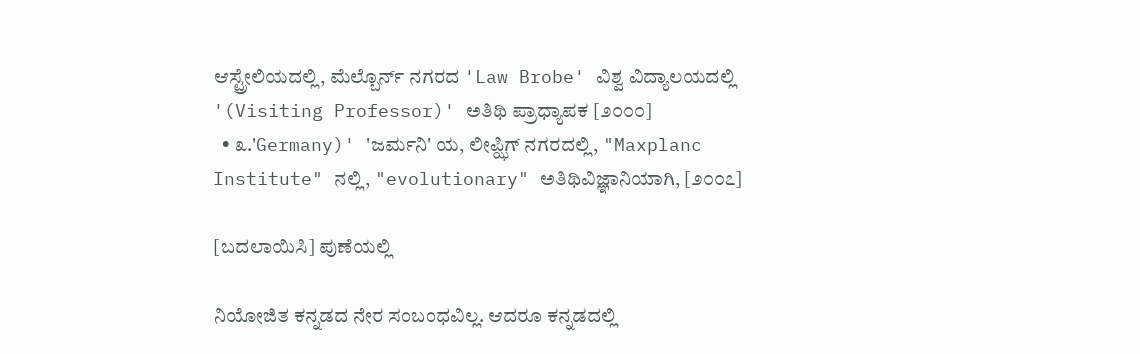ಆಸ್ಟ್ರೇಲಿಯದಲ್ಲಿ, ಮೆಲ್ಬೊರ್ನ್ ನಗರದ 'Law Brobe' ವಿಶ್ವ ವಿದ್ಯಾಲಯದಲ್ಲಿ '(Visiting Professor)' ಅತಿಥಿ ಪ್ರಾಧ್ಯಾಪಕ [೨೦೦೦]
  • ೩.'Germany)' 'ಜರ್ಮನಿ' ಯ, ಲೀಪ್ಝಿಗ್ ನಗರದಲ್ಲಿ, "Maxplanc Institute" ನಲ್ಲಿ, "evolutionary" ಅತಿಥಿವಿಜ್ಞಾನಿಯಾಗಿ, [೨೦೦೭]

[ಬದಲಾಯಿಸಿ] ಪುಣೆಯಲ್ಲಿ

ನಿಯೋಜಿತ ಕನ್ನಡದ ನೇರ ಸಂಬಂಧವಿಲ್ಲ. ಆದರೂ ಕನ್ನಡದಲ್ಲಿ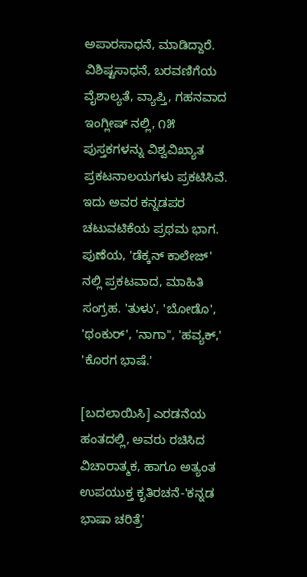ಅಪಾರಸಾಧನೆ, ಮಾಡಿದ್ದಾರೆ. ವಿಶಿಷ್ಟಸಾಧನೆ, ಬರವಣಿಗೆಯ ವೈಶಾಲ್ಯತೆ, ವ್ಯಾಪ್ತಿ, ಗಹನವಾದ ಇಂಗ್ಲೀಷ್ ನಲ್ಲಿ, ೧೫ ಪುಸ್ತಕಗಳನ್ನು ವಿಶ್ವವಿಖ್ಯಾತ ಪ್ರಕಟನಾಲಯಗಳು ಪ್ರಕಟಿಸಿವೆ. ಇದು ಅವರ ಕನ್ನಡಪರ ಚಟುವಟಿಕೆಯ ಪ್ರಥಮ ಭಾಗ. ಪುಣೆಯ, 'ಡೆಕ್ಕನ್ ಕಾಲೇಜ್' ನಲ್ಲಿ ಪ್ರಕಟವಾದ, ಮಾಹಿತಿ ಸಂಗ್ರಹ. 'ತುಳು', 'ಬೋಡೊ', 'ಥಂಕುರ್', 'ನಾಗಾ'', 'ಹವ್ಯಕ್,' 'ಕೊರಗ ಭಾಷೆ.'

[ಬದಲಾಯಿಸಿ] ಎರಡನೆಯ ಹಂತದಲ್ಲಿ, ಅವರು ರಚಿಸಿದ ವಿಚಾರಾತ್ಮಕ, ಹಾಗೂ ಅತ್ಯಂತ ಉಪಯುಕ್ತ ಕೃತಿರಚನೆ-'ಕನ್ನಡ ಭಾಷಾ ಚರಿತ್ರೆ'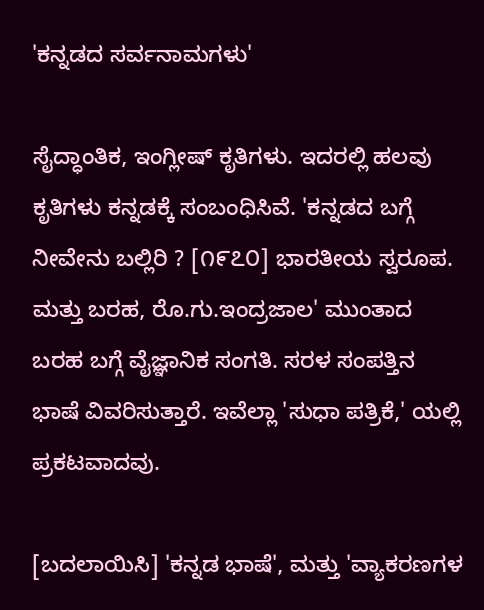'ಕನ್ನಡದ ಸರ್ವನಾಮಗಳು'

ಸೈದ್ಧಾಂತಿಕ, ಇಂಗ್ಲೀಷ್ ಕೃತಿಗಳು. ಇದರಲ್ಲಿ ಹಲವು ಕೃತಿಗಳು ಕನ್ನಡಕ್ಕೆ ಸಂಬಂಧಿಸಿವೆ. 'ಕನ್ನಡದ ಬಗ್ಗೆ ನೀವೇನು ಬಲ್ಲಿರಿ ? [೧೯೭೦] ಭಾರತೀಯ ಸ್ವರೂಪ. ಮತ್ತು ಬರಹ, ರೊ.ಗು.ಇಂದ್ರಜಾಲ' ಮುಂತಾದ ಬರಹ ಬಗ್ಗೆ ವೈಜ್ಞಾನಿಕ ಸಂಗತಿ. ಸರಳ ಸಂಪತ್ತಿನ ಭಾಷೆ ವಿವರಿಸುತ್ತಾರೆ. ಇವೆಲ್ಲಾ 'ಸುಧಾ ಪತ್ರಿಕೆ,' ಯಲ್ಲಿ ಪ್ರಕಟವಾದವು.

[ಬದಲಾಯಿಸಿ] 'ಕನ್ನಡ ಭಾಷೆ', ಮತ್ತು 'ವ್ಯಾಕರಣಗಳ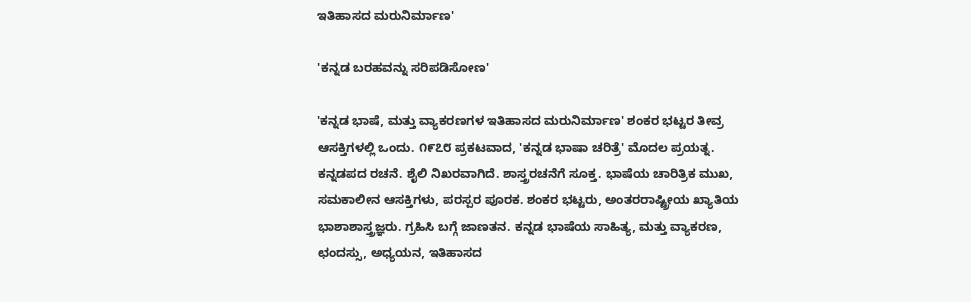ಇತಿಹಾಸದ ಮರುನಿರ್ಮಾಣ'

'ಕನ್ನಡ ಬರಹವನ್ನು ಸರಿಪಡಿಸೋಣ'

'ಕನ್ನಡ ಭಾಷೆ, ಮತ್ತು ವ್ಯಾಕರಣಗಳ ಇತಿಹಾಸದ ಮರುನಿರ್ಮಾಣ' ಶಂಕರ ಭಟ್ಟರ ತೀವ್ರ ಆಸಕ್ತಿಗಳಲ್ಲಿ ಒಂದು. ೧೯೭೮ ಪ್ರಕಟವಾದ, 'ಕನ್ನಡ ಭಾಷಾ ಚರಿತ್ರೆ' ಮೊದಲ ಪ್ರಯತ್ನ. ಕನ್ನಡಪದ ರಚನೆ. ಶೈಲಿ ನಿಖರವಾಗಿದೆ. ಶಾಸ್ತ್ರರಚನೆಗೆ ಸೂಕ್ತ. ಭಾಷೆಯ ಚಾರಿತ್ರಿಕ ಮುಖ, ಸಮಕಾಲೀನ ಆಸಕ್ತಿಗಳು, ಪರಸ್ಪರ ಪೂರಕ. ಶಂಕರ ಭಟ್ಟರು, ಅಂತರರಾಷ್ಟ್ರೀಯ ಖ್ಯಾತಿಯ ಭಾಶಾಶಾಸ್ತ್ರಜ್ಞರು. ಗ್ರಹಿಸಿ ಬಗ್ಗೆ ಜಾಣತನ. ಕನ್ನಡ ಭಾಷೆಯ ಸಾಹಿತ್ಯ, ಮತ್ತು ವ್ಯಾಕರಣ, ಛಂದಸ್ಸು, ಅಧ್ಯಯನ, ಇತಿಹಾಸದ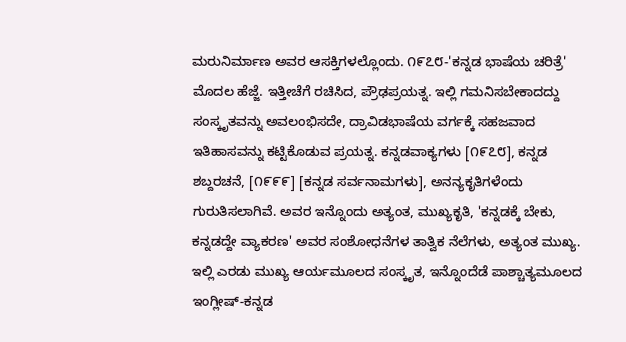ಮರುನಿರ್ಮಾಣ ಅವರ ಆಸಕ್ತಿಗಳಲ್ಲೊಂದು. ೧೯೭೮-'ಕನ್ನಡ ಭಾಷೆಯ ಚರಿತ್ರೆ' ಮೊದಲ ಹೆಜ್ಜೆ. ಇತ್ತೀಚೆಗೆ ರಚಿಸಿದ, ಪ್ರೌಢಪ್ರಯತ್ನ. ಇಲ್ಲಿ ಗಮನಿಸಬೇಕಾದದ್ದು ಸಂಸ್ಕೃತವನ್ನು ಅವಲಂಭಿಸದೇ, ದ್ರಾವಿಡಭಾಷೆಯ ವರ್ಗಕ್ಕೆ ಸಹಜವಾದ ಇತಿಹಾಸವನ್ನು ಕಟ್ಟಿಕೊಡುವ ಪ್ರಯತ್ನ. ಕನ್ನಡವಾಕ್ಯಗಳು [೧೯೭೮], ಕನ್ನಡ ಶಬ್ದರಚನೆ, [೧೯೯೯] [ಕನ್ನಡ ಸರ್ವನಾಮಗಳು], ಅನನ್ಯಕೃತಿಗಳೆಂದು ಗುರುತಿಸಲಾಗಿವೆ. ಅವರ ಇನ್ನೊಂದು ಅತ್ಯಂತ, ಮುಖ್ಯಕೃತಿ, 'ಕನ್ನಡಕ್ಕೆ ಬೇಕು, ಕನ್ನಡದ್ದೇ ವ್ಯಾಕರಣ' ಅವರ ಸಂಶೋಧನೆಗಳ ತಾತ್ವಿಕ ನೆಲೆಗಳು, ಅತ್ಯಂತ ಮುಖ್ಯ. ಇಲ್ಲಿ ಎರಡು ಮುಖ್ಯ ಆರ್ಯಮೂಲದ ಸಂಸ್ಕೃತ, ಇನ್ನೊಂದೆಡೆ ಪಾಶ್ಚಾತ್ಯಮೂಲದ ಇಂಗ್ಲೀಷ್-ಕನ್ನಡ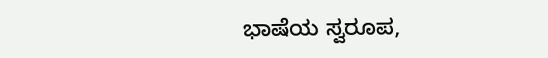ಭಾಷೆಯ ಸ್ವರೂಪ,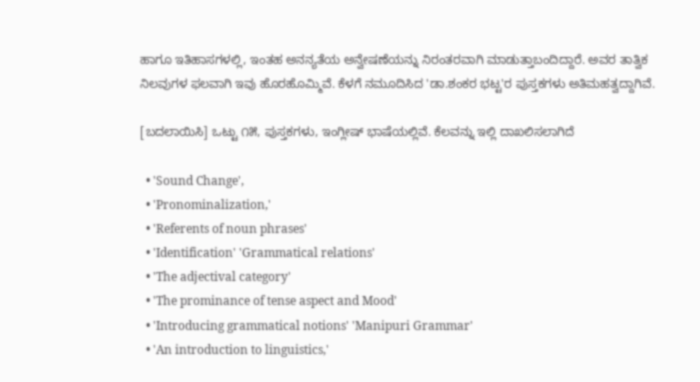ಹಾಗೂ ಇತಿಹಾಸಗಳಲ್ಲಿ, ಇಂತಹ ಅನನ್ಯತೆಯ ಅನ್ವೇಷಣೆಯನ್ನು ನಿರಂತರವಾಗಿ ಮಾಡುತ್ತಾಬಂದಿದ್ದಾರೆ. ಅವರ ತಾತ್ವಿಕ ನಿಲವುಗಳ ಫಲವಾಗಿ ಇವು ಹೊರಹೊಮ್ಮಿವೆ. ಕೆಳಗೆ ನಮೂದಿಸಿದ 'ಡಾ.ಶಂಕರ ಭಟ್ಟ'ರ ಪುಸ್ತಕಗಳು ಅತಿಮಹತ್ವದ್ದಾಗಿವೆ.

[ಬದಲಾಯಿಸಿ] ಒಟ್ಟು ೧೫, ಪುಸ್ತಕಗಳು, ಇಂಗ್ಲೀಷ್ ಭಾಷೆಯಲ್ಲಿವೆ. ಕೆಲವನ್ನು ಇಲ್ಲಿ ದಾಖಲಿಸಲಾಗಿದೆ

  • 'Sound Change',
  • 'Pronominalization,'
  • 'Referents of noun phrases'
  • 'Identification' 'Grammatical relations'
  • 'The adjectival category'
  • 'The prominance of tense aspect and Mood'
  • 'Introducing grammatical notions' 'Manipuri Grammar'
  • 'An introduction to linguistics,'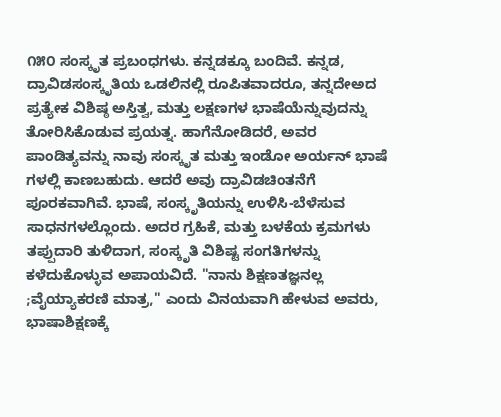೧೫೦ ಸಂಸ್ಕೃತ ಪ್ರಬಂಧಗಳು. ಕನ್ನಡಕ್ಕೂ ಬಂದಿವೆ. ಕನ್ನಡ, ದ್ರಾವಿಡಸಂಸ್ಕೃತಿಯ ಒಡಲಿನಲ್ಲಿ ರೂಪಿತವಾದರೂ, ತನ್ನದೇಅದ ಪ್ರತ್ಯೇಕ ವಿಶಿಷ್ಠ ಅಸ್ತಿತ್ವ, ಮತ್ತು ಲಕ್ಷಣಗಳ ಭಾಷೆಯೆನ್ನುವುದನ್ನು ತೋರಿಸಿಕೊಡುವ ಪ್ರಯತ್ನ. ಹಾಗೆನೋಡಿದರೆ, ಅವರ ಪಾಂಡಿತ್ಯವನ್ನು ನಾವು ಸಂಸ್ಕೃತ ಮತ್ತು ಇಂಡೋ ಅರ್ಯನ್ ಭಾಷೆ ಗಳಲ್ಲಿ ಕಾಣಬಹುದು. ಆದರೆ ಅವು ದ್ರಾವಿಡಚಿಂತನೆಗೆ ಪೂರಕವಾಗಿವೆ. ಭಾಷೆ, ಸಂಸ್ಕೃತಿಯನ್ನು ಉಳಿಸಿ-ಬೆಳೆಸುವ ಸಾಧನಗಳಲ್ಲೊಂದು. ಅದರ ಗ್ರಹಿಕೆ, ಮತ್ತು ಬಳಕೆಯ ಕ್ರಮಗಳು ತಪ್ಪುದಾರಿ ತುಳಿದಾಗ, ಸಂಸ್ಕೃತಿ ವಿಶಿಷ್ಟ ಸಂಗತಿಗಳನ್ನು ಕಳೆದುಕೊಳ್ಳುವ ಅಪಾಯವಿದೆ. "ನಾನು ಶಿಕ್ಷಣತಜ್ಞನಲ್ಲ ;ವೈಯ್ಯಾಕರಣಿ ಮಾತ್ರ," ಎಂದು ವಿನಯವಾಗಿ ಹೇಳುವ ಅವರು, ಭಾಷಾಶಿಕ್ಷಣಕ್ಕೆ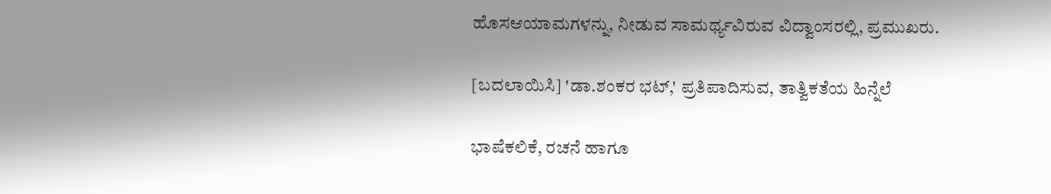ಹೊಸಆಯಾಮಗಳನ್ನು, ನೀಡುವ ಸಾಮರ್ಥ್ಯವಿರುವ ವಿದ್ವಾಂಸರಲ್ಲಿ, ಪ್ರಮುಖರು.

[ಬದಲಾಯಿಸಿ] 'ಡಾ.ಶಂಕರ ಭಟ್,' ಪ್ರತಿಪಾದಿಸುವ, ತಾತ್ವಿಕತೆಯ ಹಿನ್ನೆಲೆ

ಭಾಷೆಕಲಿಕೆ, ರಚನೆ ಹಾಗೂ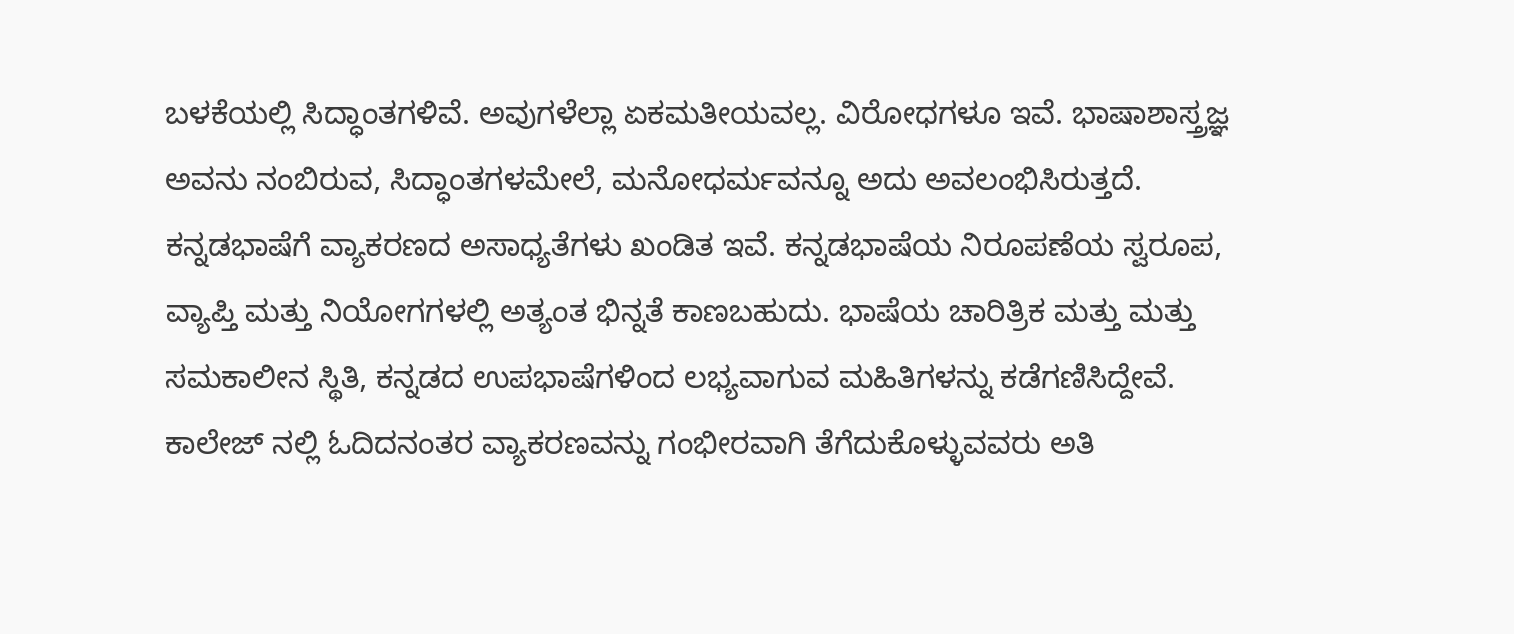ಬಳಕೆಯಲ್ಲಿ ಸಿದ್ಧಾಂತಗಳಿವೆ. ಅವುಗಳೆಲ್ಲಾ ಏಕಮತೀಯವಲ್ಲ. ವಿರೋಧಗಳೂ ಇವೆ. ಭಾಷಾಶಾಸ್ತ್ರಜ್ಞ ಅವನು ನಂಬಿರುವ, ಸಿದ್ಧಾಂತಗಳಮೇಲೆ, ಮನೋಧರ್ಮವನ್ನೂ ಅದು ಅವಲಂಭಿಸಿರುತ್ತದೆ. ಕನ್ನಡಭಾಷೆಗೆ ವ್ಯಾಕರಣದ ಅಸಾಧ್ಯತೆಗಳು ಖಂಡಿತ ಇವೆ. ಕನ್ನಡಭಾಷೆಯ ನಿರೂಪಣೆಯ ಸ್ವರೂಪ, ವ್ಯಾಪ್ತಿ ಮತ್ತು ನಿಯೋಗಗಳಲ್ಲಿ ಅತ್ಯಂತ ಭಿನ್ನತೆ ಕಾಣಬಹುದು. ಭಾಷೆಯ ಚಾರಿತ್ರಿಕ ಮತ್ತು ಮತ್ತು ಸಮಕಾಲೀನ ಸ್ಥಿತಿ, ಕನ್ನಡದ ಉಪಭಾಷೆಗಳಿಂದ ಲಭ್ಯವಾಗುವ ಮಹಿತಿಗಳನ್ನು ಕಡೆಗಣಿಸಿದ್ದೇವೆ. ಕಾಲೇಜ್ ನಲ್ಲಿ ಓದಿದನಂತರ ವ್ಯಾಕರಣವನ್ನು ಗಂಭೀರವಾಗಿ ತೆಗೆದುಕೊಳ್ಳುವವರು ಅತಿ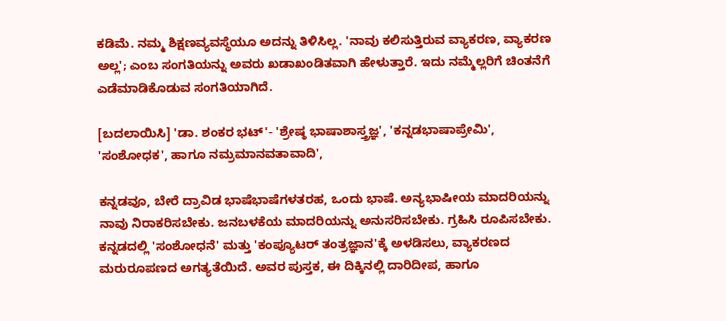ಕಡಿಮೆ. ನಮ್ಮ ಶಿಕ್ಷಣವ್ಯವಸ್ಥೆಯೂ ಅದನ್ನು ತಿಳಿಸಿಲ್ಲ. 'ನಾವು ಕಲಿಸುತ್ತಿರುವ ವ್ಯಾಕರಣ, ವ್ಯಾಕರಣ ಅಲ್ಲ'; ಎಂಬ ಸಂಗತಿಯನ್ನು ಅವರು ಖಡಾಖಂಡಿತವಾಗಿ ಹೇಳುತ್ತಾರೆ. ಇದು ನಮ್ಮೆಲ್ಲರಿಗೆ ಚಿಂತನೆಗೆ ಎಡೆಮಾಡಿಕೊಡುವ ಸಂಗತಿಯಾಗಿದೆ.

[ಬದಲಾಯಿಸಿ] 'ಡಾ. ಶಂಕರ ಭಟ್'- 'ಶ್ರೇಷ್ಠ ಭಾಷಾಶಾಸ್ತ್ರಜ್ಞ', 'ಕನ್ನಡಭಾಷಾಪ್ರೇಮಿ', 'ಸಂಶೋಧಕ', ಹಾಗೂ ನಮ್ರಮಾನವತಾವಾದಿ',

ಕನ್ನಡವೂ, ಬೇರೆ ದ್ರಾವಿಡ ಭಾಷೆಭಾಷೆಗಳತರಹ, ಒಂದು ಭಾಷೆ. ಅನ್ಯಭಾಷೀಯ ಮಾದರಿಯನ್ನು ನಾವು ನಿರಾಕರಿಸಬೇಕು. ಜನಬಳಕೆಯ ಮಾದರಿಯನ್ನು ಅನುಸರಿಸಬೇಕು. ಗ್ರಹಿಸಿ ರೂಪಿಸಬೇಕು. ಕನ್ನಡದಲ್ಲಿ 'ಸಂಶೋಧನೆ' ಮತ್ತು 'ಕಂಪ್ಯೂಟರ್ ತಂತ್ರಜ್ಞಾನ'ಕ್ಕೆ ಅಳಡಿಸಲು, ವ್ಯಾಕರಣದ ಮರುರೂಪಣದ ಅಗತ್ಯತೆಯಿದೆ. ಅವರ ಪುಸ್ತಕ, ಈ ದಿಕ್ಕಿನಲ್ಲಿ ದಾರಿದೀಪ, ಹಾಗೂ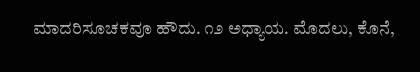ಮಾದರಿಸೂಚಕವೂ ಹೌದು. ೧೨ ಅಧ್ಯಾಯ. ಮೊದಲು, ಕೊನೆ,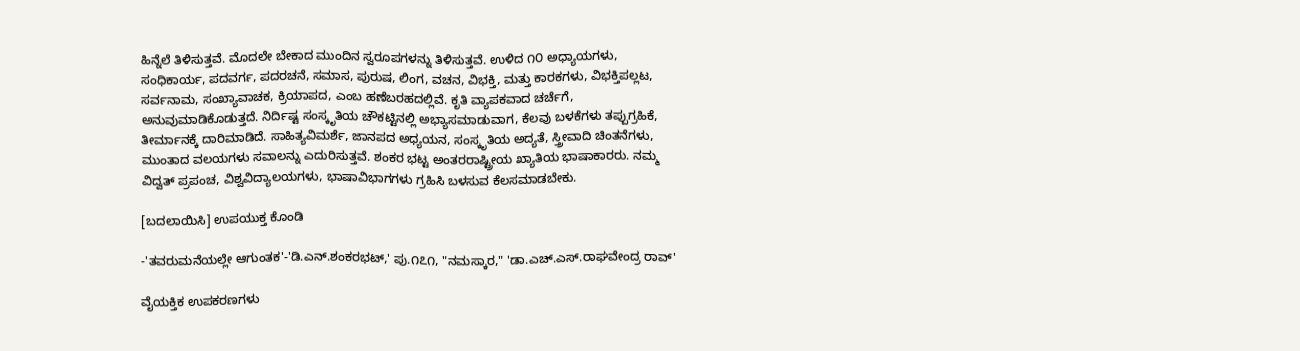ಹಿನ್ನೆಲೆ ತಿಳಿಸುತ್ತವೆ. ಮೊದಲೇ ಬೇಕಾದ ಮುಂದಿನ ಸ್ವರೂಪಗಳನ್ನು ತಿಳಿಸುತ್ತವೆ. ಉಳಿದ ೧೦ ಅಧ್ಯಾಯಗಳು, ಸಂಧಿಕಾರ್ಯ, ಪದವರ್ಗ, ಪದರಚನೆ, ಸಮಾಸ, ಪುರುಷ, ಲಿಂಗ, ವಚನ, ವಿಭಕ್ತಿ, ಮತ್ತು ಕಾರಕಗಳು, ವಿಭಕ್ತಿಪಲ್ಲಟ, ಸರ್ವನಾಮ, ಸಂಖ್ಯಾವಾಚಕ, ಕ್ರಿಯಾಪದ, ಎಂಬ ಹಣೆಬರಹದಲ್ಲಿವೆ. ಕೃತಿ ವ್ಯಾಪಕವಾದ ಚರ್ಚೆಗೆ, ಅನುವುಮಾಡಿಕೊಡುತ್ತದೆ. ನಿರ್ದಿಷ್ಟ ಸಂಸ್ಕೃತಿಯ ಚೌಕಟ್ಟಿನಲ್ಲಿ ಅಭ್ಯಾಸಮಾಡುವಾಗ, ಕೆಲವು ಬಳಕೆಗಳು ತಪ್ಪುಗ್ರಹಿಕೆ, ತೀರ್ಮಾನಕ್ಕೆ ದಾರಿಮಾಡಿದೆ. ಸಾಹಿತ್ಯವಿಮರ್ಶೆ, ಜಾನಪದ ಅಧ್ಯಯನ, ಸಂಸ್ಕೃತಿಯ ಅದ್ಯತೆ, ಸ್ತ್ರೀವಾದಿ ಚಿಂತನೆಗಳು, ಮುಂತಾದ ವಲಯಗಳು ಸವಾಲನ್ನು ಎದುರಿಸುತ್ತವೆ. ಶಂಕರ ಭಟ್ಟ ಅಂತರರಾಷ್ಟ್ರೀಯ ಖ್ಯಾತಿಯ ಭಾಷಾಕಾರರು. ನಮ್ಮ ವಿದ್ವತ್ ಪ್ರಪಂಚ, ವಿಶ್ವವಿದ್ಯಾಲಯಗಳು, ಭಾಷಾವಿಭಾಗಗಳು ಗ್ರಹಿಸಿ ಬಳಸುವ ಕೆಲಸಮಾಡಬೇಕು.

[ಬದಲಾಯಿಸಿ] ಉಪಯುಕ್ತ ಕೊಂಡಿ

-'ತವರುಮನೆಯಲ್ಲೇ ಆಗುಂತಕ'-'ಡಿ.ಎನ್.ಶಂಕರಭಟ್,' ಪು.೧೭೧, "ನಮಸ್ಕಾರ," 'ಡಾ.ಎಚ್.ಎಸ್.ರಾಘವೇಂದ್ರ ರಾವ್'

ವೈಯಕ್ತಿಕ ಉಪಕರಣಗಳು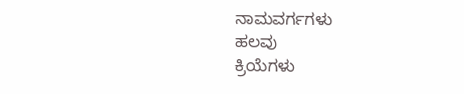ನಾಮವರ್ಗಗಳು
ಹಲವು
ಕ್ರಿಯೆಗಳು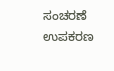ಸಂಚರಣೆ
ಉಪಕರಣ